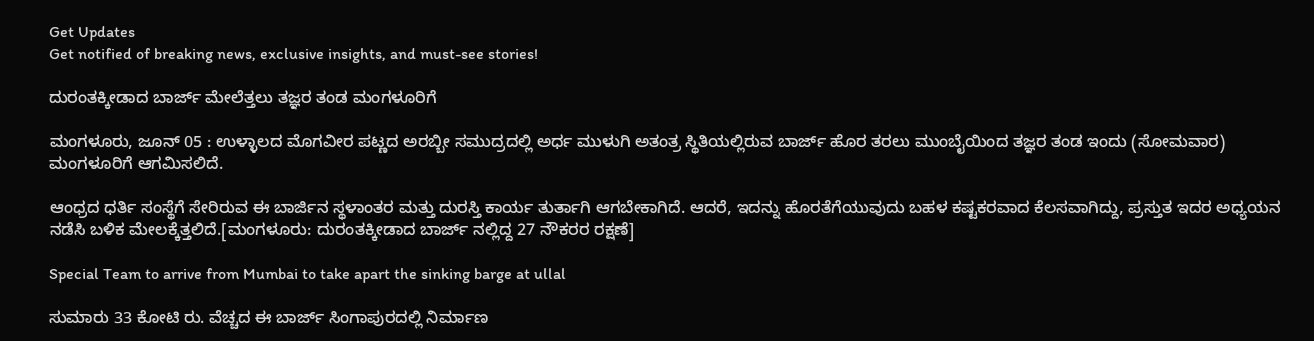Get Updates
Get notified of breaking news, exclusive insights, and must-see stories!

ದುರಂತಕ್ಕೀಡಾದ ಬಾರ್ಜ್ ಮೇಲೆತ್ತಲು ತಜ್ಞರ ತಂಡ ಮಂಗಳೂರಿಗೆ

ಮಂಗಳೂರು, ಜೂನ್ 05 : ಉಳ್ಳಾಲದ ಮೊಗವೀರ ಪಟ್ಣದ ಅರಬ್ಬೀ ಸಮುದ್ರದಲ್ಲಿ ಅರ್ಧ ಮುಳುಗಿ ಅತಂತ್ರ ಸ್ಥಿತಿಯಲ್ಲಿರುವ ಬಾರ್ಜ್ ಹೊರ ತರಲು ಮುಂಬೈಯಿಂದ ತಜ್ಞರ ತಂಡ ಇಂದು (ಸೋಮವಾರ) ಮಂಗಳೂರಿಗೆ ಆಗಮಿಸಲಿದೆ.

ಆಂಧ್ರದ ಧರ್ತಿ ಸಂಸ್ಥೆಗೆ ಸೇರಿರುವ ಈ ಬಾರ್ಜಿನ ಸ್ಥಳಾಂತರ ಮತ್ತು ದುರಸ್ತಿ ಕಾರ್ಯ ತುರ್ತಾಗಿ ಆಗಬೇಕಾಗಿದೆ. ಆದರೆ, ಇದನ್ನು ಹೊರತೆಗೆಯುವುದು ಬಹಳ ಕಷ್ಟಕರವಾದ ಕೆಲಸವಾಗಿದ್ದು, ಪ್ರಸ್ತುತ ಇದರ ಅಧ್ಯಯನ ನಡೆಸಿ ಬಳಿಕ ಮೇಲಕ್ಕೆತ್ತಲಿದೆ.[ಮಂಗಳೂರು: ದುರಂತಕ್ಕೀಡಾದ ಬಾರ್ಜ್ ನಲ್ಲಿದ್ದ 27 ನೌಕರರ ರಕ್ಷಣೆ]

Special Team to arrive from Mumbai to take apart the sinking barge at ullal

ಸುಮಾರು 33 ಕೋಟಿ ರು. ವೆಚ್ಚದ ಈ ಬಾರ್ಜ್ ಸಿಂಗಾಪುರದಲ್ಲಿ ನಿರ್ಮಾಣ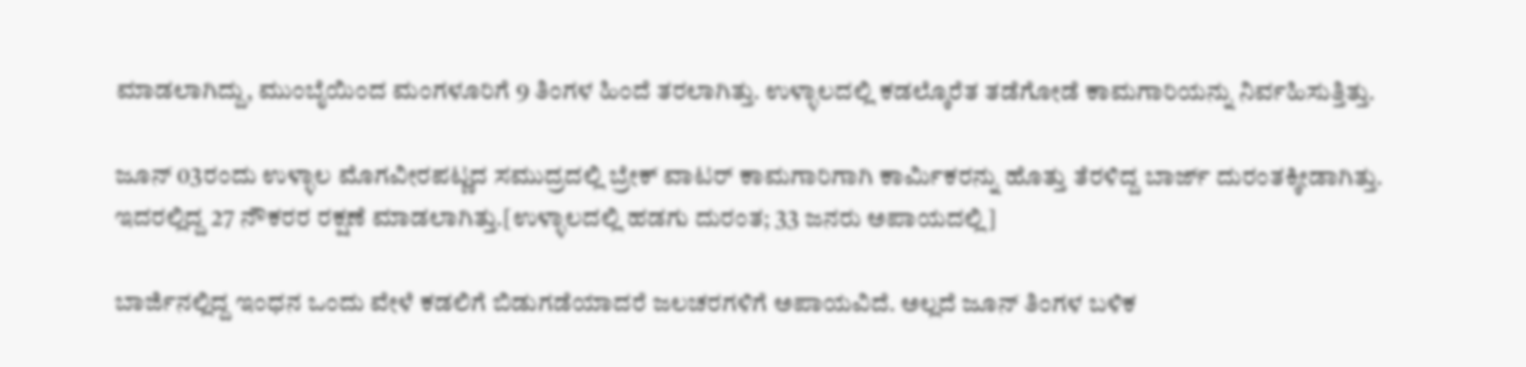ಮಾಡಲಾಗಿದ್ದು, ಮುಂಬೈಯಿಂದ ಮಂಗಳೂರಿಗೆ 9 ತಿಂಗಳ ಹಿಂದೆ ತರಲಾಗಿತ್ತು. ಉಳ್ಳಾಲದಲ್ಲಿ ಕಡಲ್ಕೊರೆತ ತಡೆಗೋಡೆ ಕಾಮಗಾರಿಯನ್ನು ನಿರ್ವಹಿಸುತ್ತಿತ್ತು.

ಜೂನ್ 03ರಂದು ಉಳ್ಳಾಲ ಮೊಗವೀರಪಟ್ಣದ ಸಮುದ್ರದಲ್ಲಿ ಬ್ರೇಕ್ ವಾಟರ್ ಕಾಮಗಾರಿಗಾಗಿ ಕಾರ್ಮಿಕರನ್ನು ಹೊತ್ತು ತೆರಳಿದ್ದ ಬಾರ್ಜ್ ದುರಂತಕ್ಕೀಡಾಗಿತ್ತು. ಇದರಲ್ಲಿದ್ದ 27 ನೌಕರರ ರಕ್ಷಣೆ ಮಾಡಲಾಗಿತ್ತು.[ಉಳ್ಳಾಲದಲ್ಲಿ ಹಡಗು ದುರಂತ; 33 ಜನರು ಅಪಾಯದಲ್ಲಿ]

ಬಾರ್ಜಿನಲ್ಲಿದ್ದ ಇಂಧನ ಒಂದು ವೇಳೆ ಕಡಲಿಗೆ ಬಿಡುಗಡೆಯಾದರೆ ಜಲಚರಗಳಿಗೆ ಅಪಾಯವಿದೆ. ಅಲ್ಲದೆ ಜೂನ್ ತಿಂಗಳ ಬಳಿಕ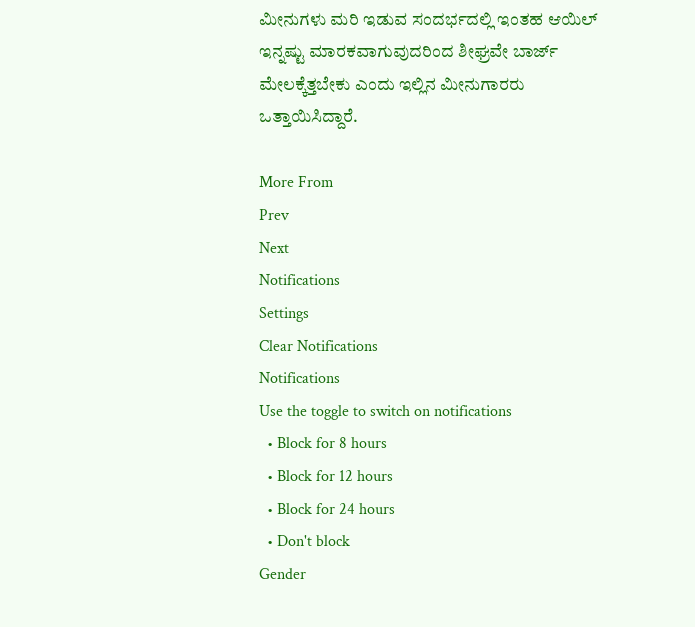ಮೀನುಗಳು ಮರಿ ಇಡುವ ಸಂದರ್ಭದಲ್ಲಿ ಇಂತಹ ಆಯಿಲ್ ಇನ್ನಷ್ಟು ಮಾರಕವಾಗುವುದರಿಂದ ಶೀಘ್ರವೇ ಬಾರ್ಜ್ ಮೇಲಕ್ಕೆತ್ತಬೇಕು ಎಂದು ಇಲ್ಲಿನ ಮೀನುಗಾರರು ಒತ್ತಾಯಿಸಿದ್ದಾರೆ.

More From
Prev
Next
Notifications
Settings
Clear Notifications
Notifications
Use the toggle to switch on notifications
  • Block for 8 hours
  • Block for 12 hours
  • Block for 24 hours
  • Don't block
Gender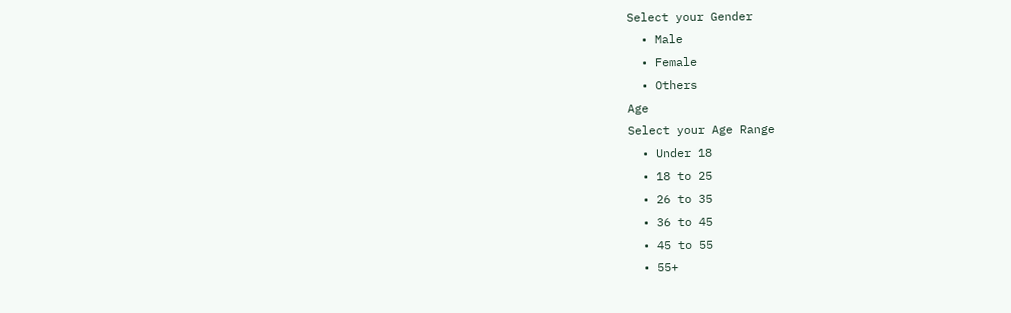Select your Gender
  • Male
  • Female
  • Others
Age
Select your Age Range
  • Under 18
  • 18 to 25
  • 26 to 35
  • 36 to 45
  • 45 to 55
  • 55+